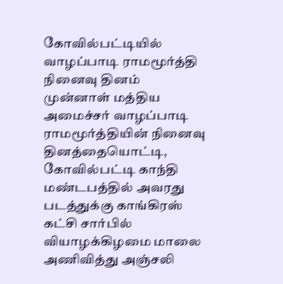கோவில்பட்டியில் வாழப்பாடி ராமமூர்த்தி நினைவு தினம்
முன்னாள் மத்திய அமைச்சர் வாழப்பாடி ராமமூர்த்தியின் நினைவு தினத்தையொட்டி, கோவில்பட்டி காந்தி மண்டபத்தில் அவரது படத்துக்கு காங்கிரஸ் கட்சி சார்பில் வியாழக்கிழமை மாலை அணிவித்து அஞ்சலி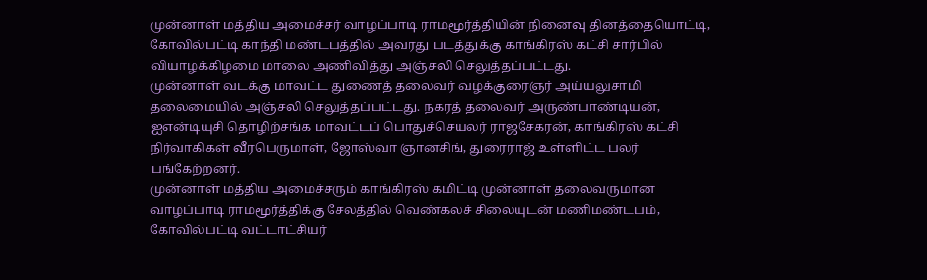முன்னாள் மத்திய அமைச்சர் வாழப்பாடி ராமமூர்த்தியின் நினைவு தினத்தையொட்டி, கோவில்பட்டி காந்தி மண்டபத்தில் அவரது படத்துக்கு காங்கிரஸ் கட்சி சார்பில் வியாழக்கிழமை மாலை அணிவித்து அஞ்சலி செலுத்தப்பட்டது.
முன்னாள் வடக்கு மாவட்ட துணைத் தலைவர் வழக்குரைஞர் அய்யலுசாமி தலைமையில் அஞ்சலி செலுத்தப்பட்டது. நகரத் தலைவர் அருண்பாண்டியன், ஐஎன்டியுசி தொழிற்சங்க மாவட்டப் பொதுச்செயலர் ராஜசேகரன், காங்கிரஸ் கட்சி நிர்வாகிகள் வீரபெருமாள், ஜோஸ்வா ஞானசிங், துரைராஜ் உள்ளிட்ட பலர் பங்கேற்றனர்.
முன்னாள் மத்திய அமைச்சரும் காங்கிரஸ் கமிட்டி முன்னாள் தலைவருமான வாழப்பாடி ராமமூர்த்திக்கு சேலத்தில் வெண்கலச் சிலையுடன் மணிமண்டபம், கோவில்பட்டி வட்டாட்சியர்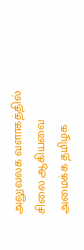அலுவலக வளாகத்தில் சிலை ஆகியவை அமைக்க தமிழக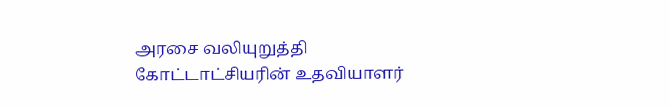அரசை வலியுறுத்தி கோட்டாட்சியரின் உதவியாளர்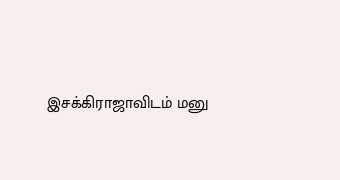இசக்கிராஜாவிடம் மனு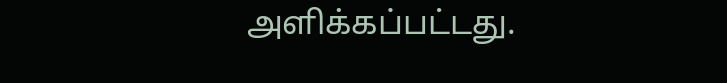அளிக்கப்பட்டது.